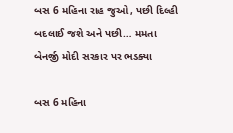બસ 6 મહિના રાહ જુઓ, પછી દિલ્હી બદલાઈ જશે અને પછી… મમતા બેનર્જી મોદી સરકાર પર ભડક્યા

બસ 6 મહિના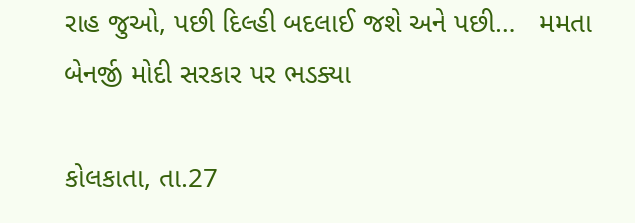રાહ જુઓ, પછી દિલ્હી બદલાઈ જશે અને પછી…   મમતા બેનર્જી મોદી સરકાર પર ભડક્યા

કોલકાતા, તા.27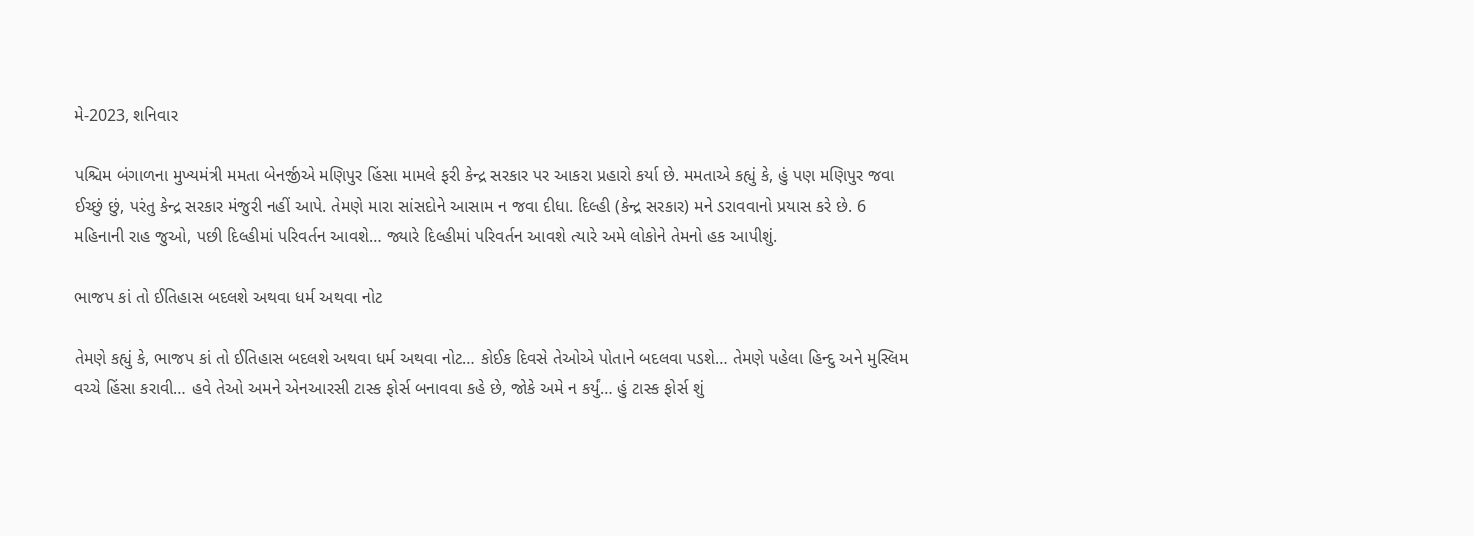મે-2023, શનિવાર

પશ્ચિમ બંગાળના મુખ્યમંત્રી મમતા બેનર્જીએ મણિપુર હિંસા મામલે ફરી કેન્દ્ર સરકાર પર આકરા પ્રહારો કર્યા છે. મમતાએ કહ્યું કે, હું પણ મણિપુર જવા ઈચ્છું છું, પરંતુ કેન્દ્ર સરકાર મંજુરી નહીં આપે. તેમણે મારા સાંસદોને આસામ ન જવા દીધા. દિલ્હી (કેન્દ્ર સરકાર) મને ડરાવવાનો પ્રયાસ કરે છે. 6 મહિનાની રાહ જુઓ, પછી દિલ્હીમાં પરિવર્તન આવશે… જ્યારે દિલ્હીમાં પરિવર્તન આવશે ત્યારે અમે લોકોને તેમનો હક આપીશું.

ભાજપ કાં તો ઈતિહાસ બદલશે અથવા ધર્મ અથવા નોટ

તેમણે કહ્યું કે, ભાજપ કાં તો ઈતિહાસ બદલશે અથવા ધર્મ અથવા નોટ… કોઈક દિવસે તેઓએ પોતાને બદલવા પડશે… તેમણે પહેલા હિન્દુ અને મુસ્લિમ વચ્ચે હિંસા કરાવી… હવે તેઓ અમને એનઆરસી ટાસ્ક ફોર્સ બનાવવા કહે છે, જોકે અમે ન કર્યું… હું ટાસ્ક ફોર્સ શું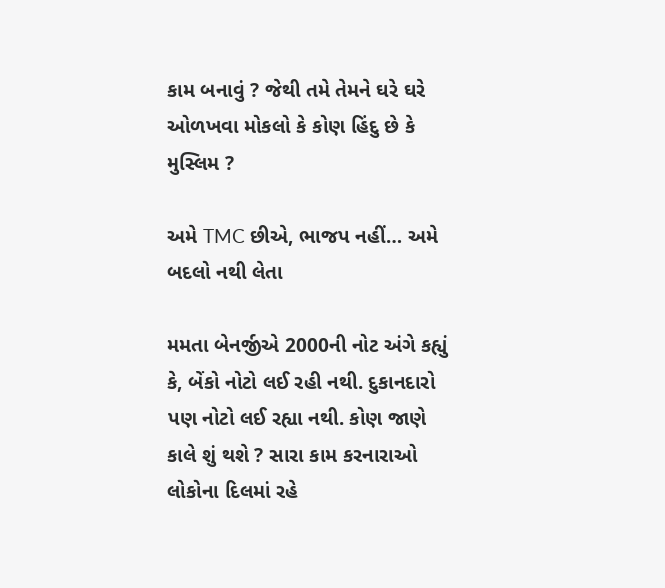કામ બનાવું ? જેથી તમે તેમને ઘરે ઘરે ઓળખવા મોકલો કે કોણ હિંદુ છે કે મુસ્લિમ ?

અમે TMC છીએ, ભાજપ નહીં… અમે બદલો નથી લેતા

મમતા બેનર્જીએ 2000ની નોટ અંગે કહ્યું કે, બેંકો નોટો લઈ રહી નથી. દુકાનદારો પણ નોટો લઈ રહ્યા નથી. કોણ જાણે કાલે શું થશે ? સારા કામ કરનારાઓ લોકોના દિલમાં રહે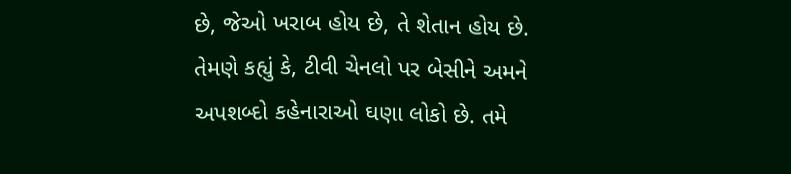છે, જેઓ ખરાબ હોય છે, તે શેતાન હોય છે. તેમણે કહ્યું કે, ટીવી ચેનલો પર બેસીને અમને અપશબ્દો કહેનારાઓ ઘણા લોકો છે. તમે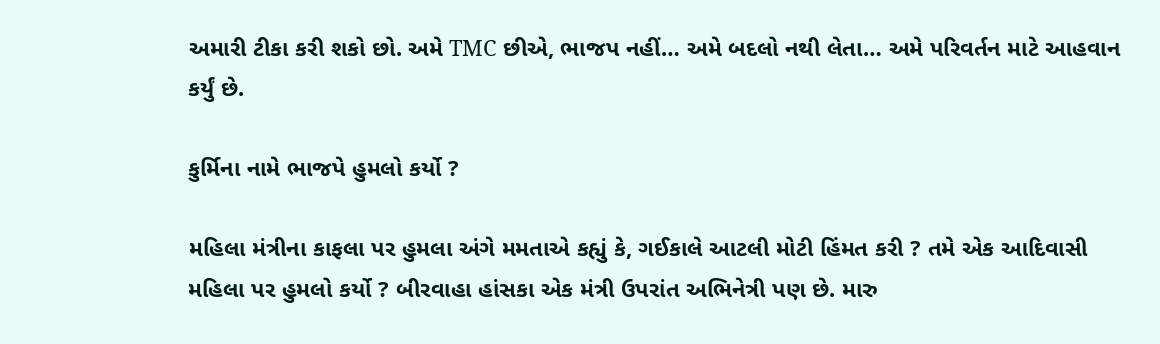અમારી ટીકા કરી શકો છો. અમે TMC છીએ, ભાજપ નહીં… અમે બદલો નથી લેતા… અમે પરિવર્તન માટે આહવાન કર્યું છે.

કુર્મિના નામે ભાજપે હુમલો કર્યો ?

મહિલા મંત્રીના કાફલા પર હુમલા અંગે મમતાએ કહ્યું કે, ગઈકાલે આટલી મોટી હિંમત કરી ? તમે એક આદિવાસી મહિલા પર હુમલો કર્યો ? બીરવાહા હાંસકા એક મંત્રી ઉપરાંત અભિનેત્રી પણ છે. મારુ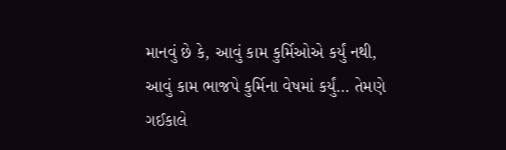માનવું છે કે, આવું કામ કુર્મિઓએ કર્યું નથી, આવું કામ ભાજપે કુર્મિના વેષમાં કર્યું… તેમણે ગઈકાલે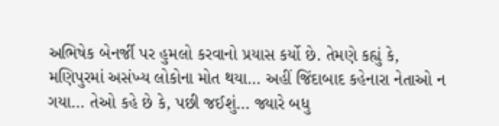અભિષેક બેનર્જી પર હુમલો કરવાનો પ્રયાસ કર્યો છે. તેમણે કહ્યું કે, મણિપુરમાં અસંખ્ય લોકોના મોત થયા… અહીં જિંદાબાદ કહેનારા નેતાઓ ન ગયા… તેઓ કહે છે કે, પછી જઈશું… જ્યારે બધુ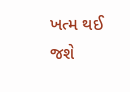ખત્મ થઈ જશે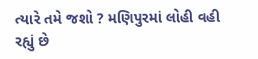ત્યારે તમે જશો ? મણિપુરમાં લોહી વહી રહ્યું છે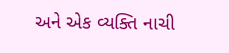અને એક વ્યક્તિ નાચી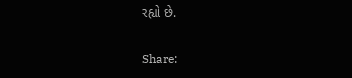રહ્યો છે.

Share: